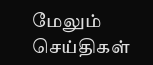மேலும் செய்திகள்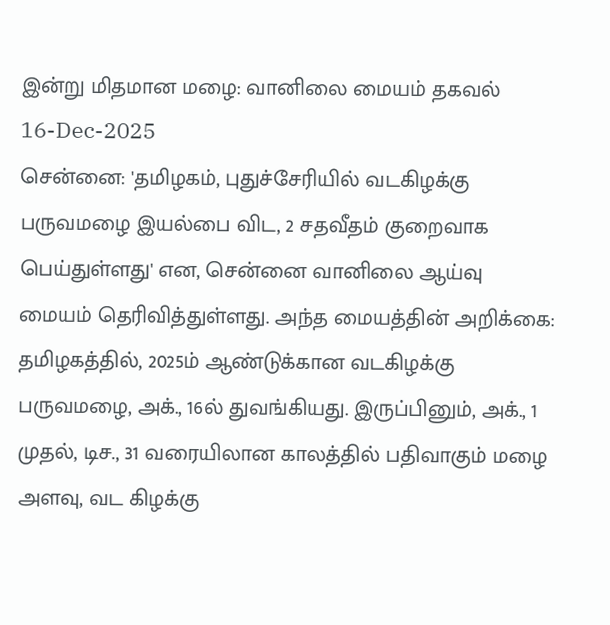இன்று மிதமான மழை: வானிலை மையம் தகவல்
16-Dec-2025
சென்னை: 'தமிழகம், புதுச்சேரியில் வடகிழக்கு பருவமழை இயல்பை விட, 2 சதவீதம் குறைவாக பெய்துள்ளது' என, சென்னை வானிலை ஆய்வு மையம் தெரிவித்துள்ளது. அந்த மையத்தின் அறிக்கை: தமிழகத்தில், 2025ம் ஆண்டுக்கான வடகிழக்கு பருவமழை, அக்., 16ல் துவங்கியது. இருப்பினும், அக்., 1 முதல், டிச., 31 வரையிலான காலத்தில் பதிவாகும் மழை அளவு, வட கிழக்கு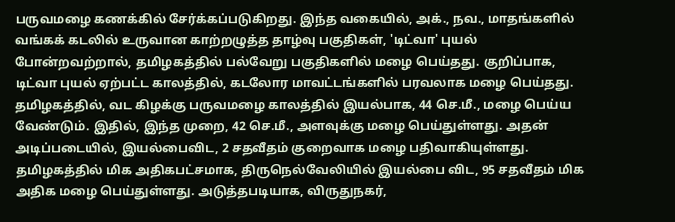பருவமழை கணக்கில் சேர்க்கப்படுகிறது. இந்த வகையில், அக்., நவ., மாதங்களில் வங்கக் கடலில் உருவான காற்றழுத்த தாழ்வு பகுதிகள், 'டிட்வா' புயல் போன்றவற்றால், தமிழகத்தில் பல்வேறு பகுதிகளில் மழை பெய்தது. குறிப்பாக, டிட்வா புயல் ஏற்பட்ட காலத்தில், கடலோர மாவட்டங்களில் பரவலாக மழை பெய்தது. தமிழகத்தில், வட கிழக்கு பருவமழை காலத்தில் இயல்பாக, 44 செ.மீ., மழை பெய்ய வேண்டும். இதில், இந்த முறை, 42 செ.மீ., அளவுக்கு மழை பெய்துள்ளது. அதன் அடிப்படையில், இயல்பைவிட, 2 சதவீதம் குறைவாக மழை பதிவாகியுள்ளது. தமிழகத்தில் மிக அதிகபட்சமாக, திருநெல்வேலியில் இயல்பை விட, 95 சதவீதம் மிக அதிக மழை பெய்துள்ளது. அடுத்தபடியாக, விருதுநகர்,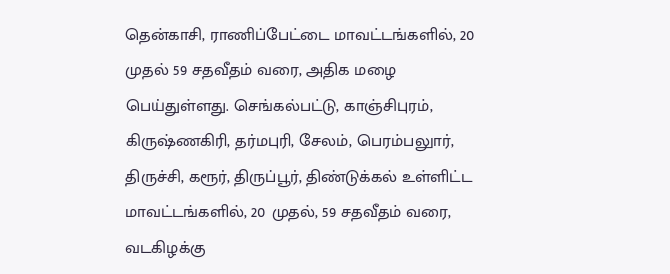தென்காசி, ராணிப்பேட்டை மாவட்டங்களில், 20 முதல் 59 சதவீதம் வரை, அதிக மழை பெய்துள்ளது. செங்கல்பட்டு, காஞ்சிபுரம், கிருஷ்ணகிரி, தர்மபுரி, சேலம், பெரம்பலுார், திருச்சி, கரூர், திருப்பூர், திண்டுக்கல் உள்ளிட்ட மாவட்டங்களில், 20 முதல், 59 சதவீதம் வரை, வடகிழக்கு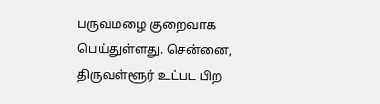பருவமழை குறைவாக பெய்துள்ளது. சென்னை, திருவள்ளூர் உட்பட பிற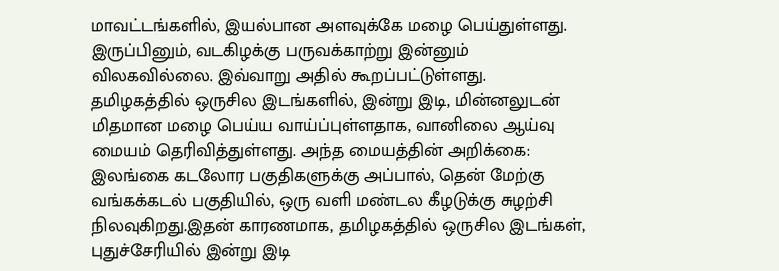மாவட்டங்களில், இயல்பான அளவுக்கே மழை பெய்துள்ளது. இருப்பினும், வடகிழக்கு பருவக்காற்று இன்னும் விலகவில்லை. இவ்வாறு அதில் கூறப்பட்டுள்ளது.
தமிழகத்தில் ஒருசில இடங்களில், இன்று இடி, மின்னலுடன் மிதமான மழை பெய்ய வாய்ப்புள்ளதாக, வானிலை ஆய்வு மையம் தெரிவித்துள்ளது. அந்த மையத்தின் அறிக்கை: இலங்கை கடலோர பகுதிகளுக்கு அப்பால், தென் மேற்கு வங்கக்கடல் பகுதியில், ஒரு வளி மண்டல கீழடுக்கு சுழற்சி நிலவுகிறது.இதன் காரணமாக, தமிழகத்தில் ஒருசில இடங்கள், புதுச்சேரியில் இன்று இடி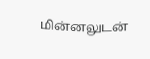மின்னலுடன்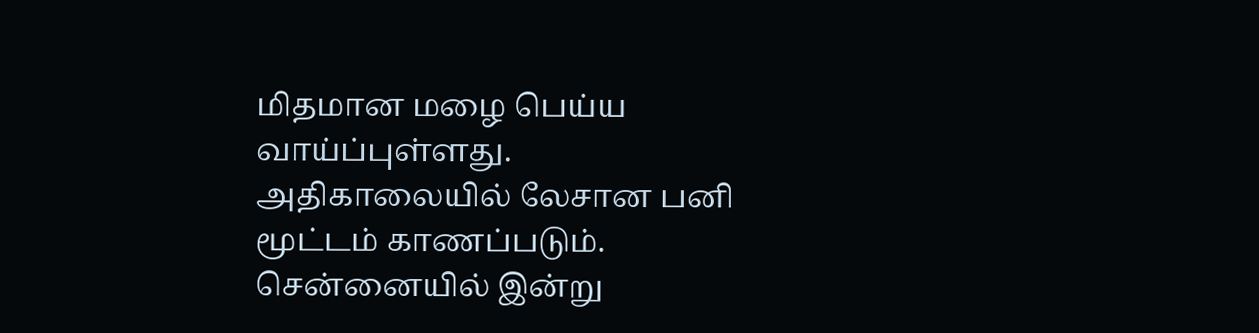மிதமான மழை பெய்ய வாய்ப்புள்ளது. அதிகாலையில் லேசான பனி மூட்டம் காணப்படும். சென்னையில் இன்று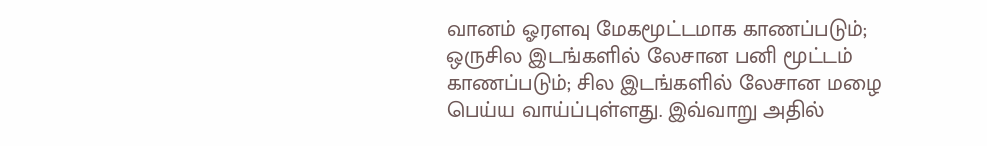வானம் ஓரளவு மேகமூட்டமாக காணப்படும்; ஒருசில இடங்களில் லேசான பனி மூட்டம் காணப்படும்; சில இடங்களில் லேசான மழை பெய்ய வாய்ப்புள்ளது. இவ்வாறு அதில்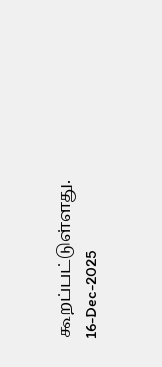கூறப்பட்டுள்ளது.
16-Dec-2025